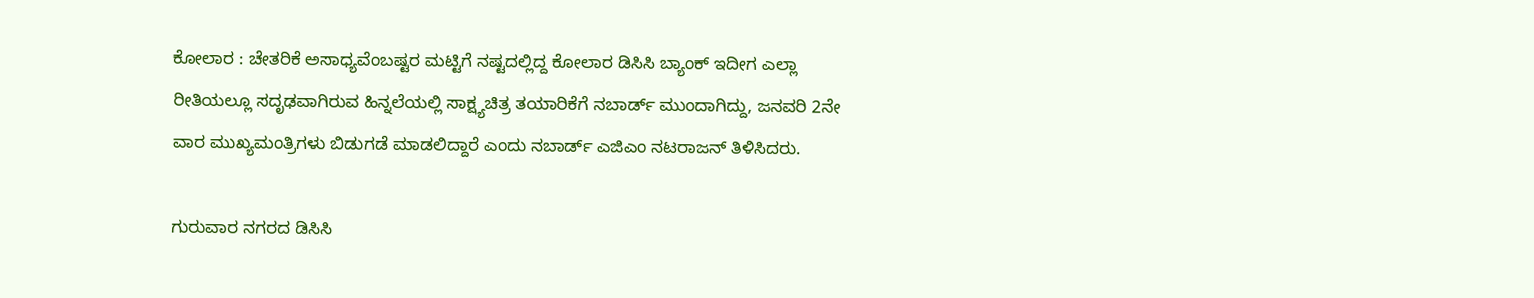ಕೋಲಾರ : ಚೇತರಿಕೆ ಅಸಾಧ್ಯವೆಂಬಷ್ಟರ ಮಟ್ಟಿಗೆ ನಷ್ಟದಲ್ಲಿದ್ದ ಕೋಲಾರ ಡಿಸಿಸಿ ಬ್ಯಾಂಕ್ ಇದೀಗ ಎಲ್ಲಾ ರೀತಿಯಲ್ಲೂ ಸದೃಢವಾಗಿರುವ ಹಿನ್ನಲೆಯಲ್ಲಿ ಸಾಕ್ಷ್ಯಚಿತ್ರ ತಯಾರಿಕೆಗೆ ನಬಾರ್ಡ್ ಮುಂದಾಗಿದ್ದು, ಜನವರಿ 2ನೇ ವಾರ ಮುಖ್ಯಮಂತ್ರಿಗಳು ಬಿಡುಗಡೆ ಮಾಡಲಿದ್ದಾರೆ ಎಂದು ನಬಾರ್ಡ್ ಎಜಿಎಂ ನಟರಾಜನ್ ತಿಳಿಸಿದರು.

ಗುರುವಾರ ನಗರದ ಡಿಸಿಸಿ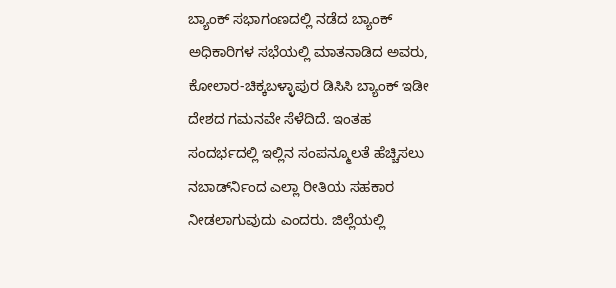ಬ್ಯಾಂಕ್ ಸಭಾಗಂಣದಲ್ಲಿ ನಡೆದ ಬ್ಯಾಂಕ್ ಅಧಿಕಾರಿಗಳ ಸಭೆಯಲ್ಲಿ ಮಾತನಾಡಿದ ಅವರು, ಕೋಲಾರ-ಚಿಕ್ಕಬಳ್ಳಾಪುರ ಡಿಸಿಸಿ ಬ್ಯಾಂಕ್ ಇಡೀ ದೇಶದ ಗಮನವೇ ಸೆಳೆದಿದೆ. ಇಂತಹ ಸಂದರ್ಭದಲ್ಲಿ ಇಲ್ಲಿನ ಸಂಪನ್ಮೂಲತೆ ಹೆಚ್ಚಿಸಲು ನಬಾರ್ಡ್‍ನಿಂದ ಎಲ್ಲಾ ರೀತಿಯ ಸಹಕಾರ ನೀಡಲಾಗುವುದು ಎಂದರು. ಜಿಲ್ಲೆಯಲ್ಲಿ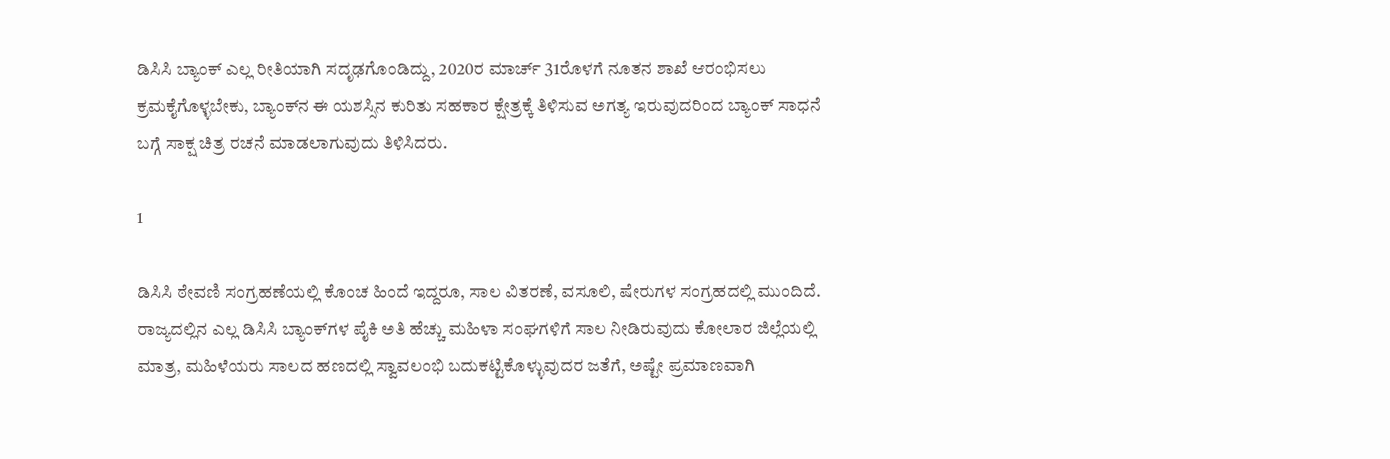ಡಿಸಿಸಿ ಬ್ಯಾಂಕ್ ಎಲ್ಲ ರೀತಿಯಾಗಿ ಸದೃಢಗೊಂಡಿದ್ದು, 2020ರ ಮಾರ್ಚ್ 31ರೊಳಗೆ ನೂತನ ಶಾಖೆ ಆರಂಭಿಸಲು ಕ್ರಮಕೈಗೊಳ್ಳಬೇಕು, ಬ್ಯಾಂಕ್‍ನ ಈ ಯಶಸ್ಸಿನ ಕುರಿತು ಸಹಕಾರ ಕ್ಷೇತ್ರಕ್ಕೆ ತಿಳಿಸುವ ಅಗತ್ಯ ಇರುವುದರಿಂದ ಬ್ಯಾಂಕ್ ಸಾಧನೆ ಬಗ್ಗೆ ಸಾಕ್ಷ ಚಿತ್ರ ರಚನೆ ಮಾಡಲಾಗುವುದು ತಿಳಿಸಿದರು.

1

ಡಿಸಿಸಿ ಠೇವಣಿ ಸಂಗ್ರಹಣೆಯಲ್ಲಿ ಕೊಂಚ ಹಿಂದೆ ಇದ್ದರೂ, ಸಾಲ ವಿತರಣೆ, ವಸೂಲಿ, ಷೇರುಗಳ ಸಂಗ್ರಹದಲ್ಲಿ ಮುಂದಿದೆ. ರಾಜ್ಯದಲ್ಲಿನ ಎಲ್ಲ ಡಿಸಿಸಿ ಬ್ಯಾಂಕ್‍ಗಳ ಪೈಕಿ ಅತಿ ಹೆಚ್ಚು ಮಹಿಳಾ ಸಂಘಗಳಿಗೆ ಸಾಲ ನೀಡಿರುವುದು ಕೋಲಾರ ಜಿಲ್ಲೆಯಲ್ಲಿ ಮಾತ್ರ, ಮಹಿಳೆಯರು ಸಾಲದ ಹಣದಲ್ಲಿ ಸ್ವಾವಲಂಭಿ ಬದುಕಟ್ಟಿಕೊಳ್ಳುವುದರ ಜತೆಗೆ, ಅಷ್ಟೇ ಪ್ರಮಾಣವಾಗಿ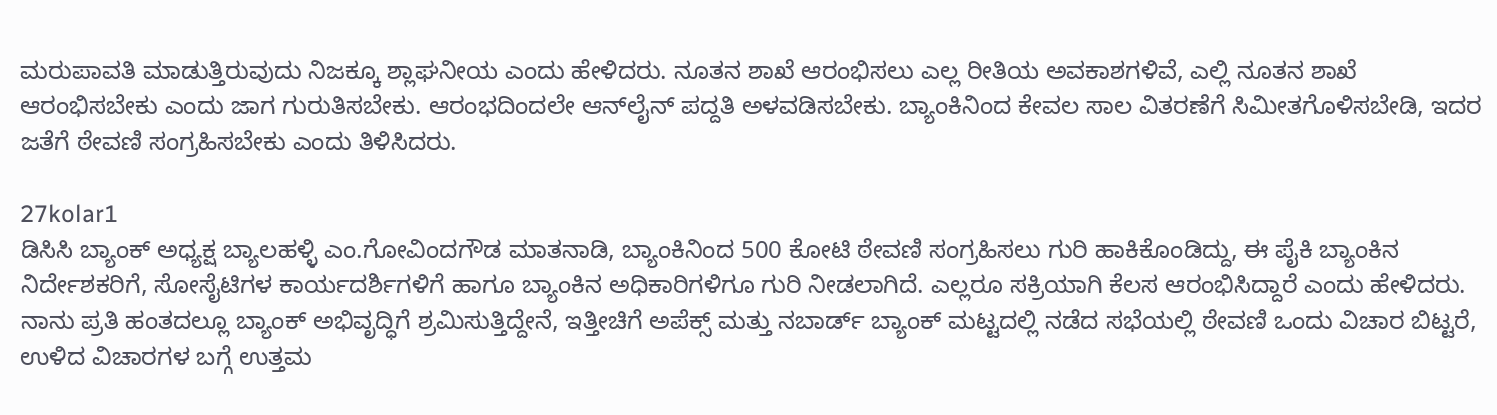ಮರುಪಾವತಿ ಮಾಡುತ್ತಿರುವುದು ನಿಜಕ್ಕೂ ಶ್ಲಾಘನೀಯ ಎಂದು ಹೇಳಿದರು. ನೂತನ ಶಾಖೆ ಆರಂಭಿಸಲು ಎಲ್ಲ ರೀತಿಯ ಅವಕಾಶಗಳಿವೆ, ಎಲ್ಲಿ ನೂತನ ಶಾಖೆ ಆರಂಭಿಸಬೇಕು ಎಂದು ಜಾಗ ಗುರುತಿಸಬೇಕು. ಆರಂಭದಿಂದಲೇ ಆನ್‍ಲೈನ್ ಪದ್ದತಿ ಅಳವಡಿಸಬೇಕು. ಬ್ಯಾಂಕಿನಿಂದ ಕೇವಲ ಸಾಲ ವಿತರಣೆಗೆ ಸಿಮೀತಗೊಳಿಸಬೇಡಿ, ಇದರ ಜತೆಗೆ ಠೇವಣಿ ಸಂಗ್ರಹಿಸಬೇಕು ಎಂದು ತಿಳಿಸಿದರು.

27kolar1
ಡಿಸಿಸಿ ಬ್ಯಾಂಕ್ ಅಧ್ಯಕ್ಷ ಬ್ಯಾಲಹಳ್ಳಿ ಎಂ.ಗೋವಿಂದಗೌಡ ಮಾತನಾಡಿ, ಬ್ಯಾಂಕಿನಿಂದ 500 ಕೋಟಿ ಠೇವಣಿ ಸಂಗ್ರಹಿಸಲು ಗುರಿ ಹಾಕಿಕೊಂಡಿದ್ದು, ಈ ಪೈಕಿ ಬ್ಯಾಂಕಿನ ನಿರ್ದೇಶಕರಿಗೆ, ಸೋಸೈಟಿಗಳ ಕಾರ್ಯದರ್ಶಿಗಳಿಗೆ ಹಾಗೂ ಬ್ಯಾಂಕಿನ ಅಧಿಕಾರಿಗಳಿಗೂ ಗುರಿ ನೀಡಲಾಗಿದೆ. ಎಲ್ಲರೂ ಸಕ್ರಿಯಾಗಿ ಕೆಲಸ ಆರಂಭಿಸಿದ್ದಾರೆ ಎಂದು ಹೇಳಿದರು. ನಾನು ಪ್ರತಿ ಹಂತದಲ್ಲೂ ಬ್ಯಾಂಕ್ ಅಭಿವೃದ್ಧಿಗೆ ಶ್ರಮಿಸುತ್ತಿದ್ದೇನೆ, ಇತ್ತೀಚಿಗೆ ಅಪೆಕ್ಸ್ ಮತ್ತು ನಬಾರ್ಡ್ ಬ್ಯಾಂಕ್ ಮಟ್ಟದಲ್ಲಿ ನಡೆದ ಸಭೆಯಲ್ಲಿ ಠೇವಣಿ ಒಂದು ವಿಚಾರ ಬಿಟ್ಟರೆ, ಉಳಿದ ವಿಚಾರಗಳ ಬಗ್ಗೆ ಉತ್ತಮ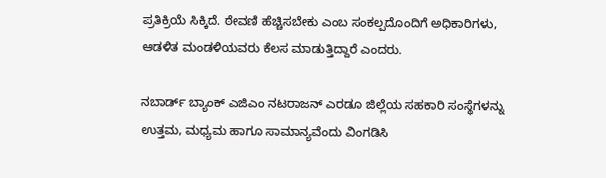ಪ್ರತಿಕ್ರಿಯೆ ಸಿಕ್ಕಿದೆ. ಠೇವಣಿ ಹೆಚ್ಚಿಸಬೇಕು ಎಂಬ ಸಂಕಲ್ಪದೊಂದಿಗೆ ಅಧಿಕಾರಿಗಳು, ಆಡಳಿತ ಮಂಡಳಿಯವರು ಕೆಲಸ ಮಾಡುತ್ತಿದ್ದಾರೆ ಎಂದರು.

ನಬಾರ್ಡ್ ಬ್ಯಾಂಕ್ ಎಜಿಎಂ ನಟರಾಜನ್ ಎರಡೂ ಜಿಲ್ಲೆಯ ಸಹಕಾರಿ ಸಂಸ್ಥೆಗಳನ್ನು ಉತ್ತಮ, ಮಧ್ಯಮ ಹಾಗೂ ಸಾಮಾನ್ಯವೆಂದು ವಿಂಗಡಿಸಿ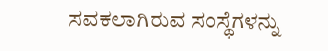ಸವಕಲಾಗಿರುವ ಸಂಸ್ಥೆಗಳನ್ನು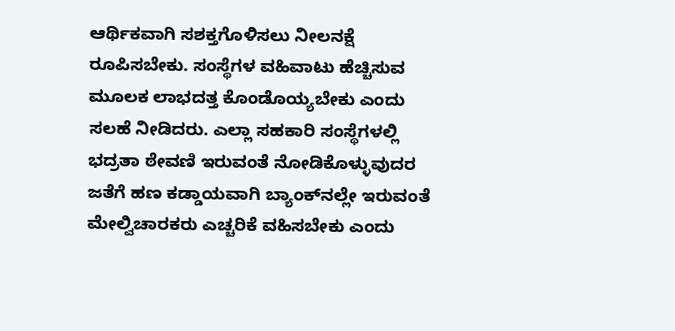ಆರ್ಥಿಕವಾಗಿ ಸಶಕ್ತಗೊಳಿಸಲು ನೀಲನಕ್ಷೆ ರೂಪಿಸಬೇಕು. ಸಂಸ್ಥೆಗಳ ವಹಿವಾಟು ಹೆಚ್ಚಿಸುವ ಮೂಲಕ ಲಾಭದತ್ತ ಕೊಂಡೊಯ್ಯಬೇಕು ಎಂದು ಸಲಹೆ ನೀಡಿದರು. ಎಲ್ಲಾ ಸಹಕಾರಿ ಸಂಸ್ಥೆಗಳಲ್ಲಿ ಭದ್ರತಾ ಠೇವಣಿ ಇರುವಂತೆ ನೋಡಿಕೊಳ್ಳುವುದರ ಜತೆಗೆ ಹಣ ಕಡ್ಡಾಯವಾಗಿ ಬ್ಯಾಂಕ್‍ನಲ್ಲೇ ಇರುವಂತೆ ಮೇಲ್ವಿಚಾರಕರು ಎಚ್ಚರಿಕೆ ವಹಿಸಬೇಕು ಎಂದು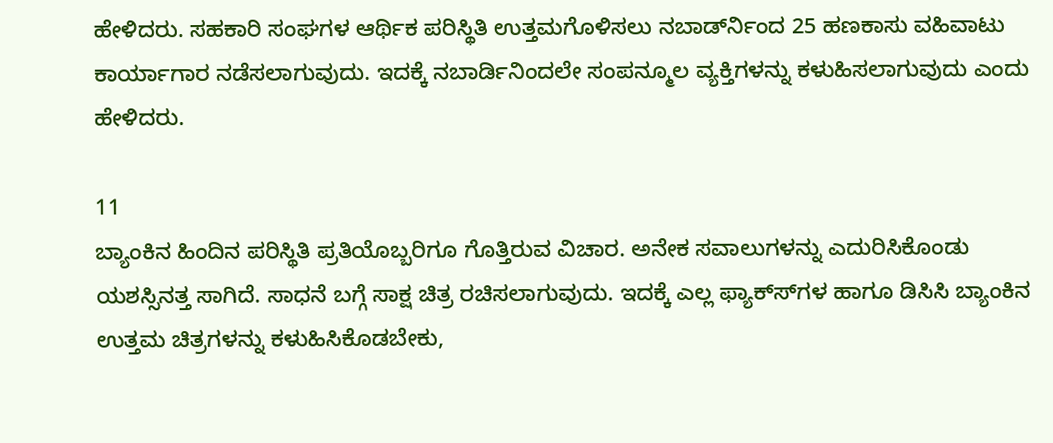ಹೇಳಿದರು. ಸಹಕಾರಿ ಸಂಘಗಳ ಆರ್ಥಿಕ ಪರಿಸ್ಥಿತಿ ಉತ್ತಮಗೊಳಿಸಲು ನಬಾರ್ಡ್‍ನಿಂದ 25 ಹಣಕಾಸು ವಹಿವಾಟು ಕಾರ್ಯಾಗಾರ ನಡೆಸಲಾಗುವುದು. ಇದಕ್ಕೆ ನಬಾರ್ಡಿನಿಂದಲೇ ಸಂಪನ್ಮೂಲ ವ್ಯಕ್ತಿಗಳನ್ನು ಕಳುಹಿಸಲಾಗುವುದು ಎಂದು ಹೇಳಿದರು.

11
ಬ್ಯಾಂಕಿನ ಹಿಂದಿನ ಪರಿಸ್ಥಿತಿ ಪ್ರತಿಯೊಬ್ಬರಿಗೂ ಗೊತ್ತಿರುವ ವಿಚಾರ. ಅನೇಕ ಸವಾಲುಗಳನ್ನು ಎದುರಿಸಿಕೊಂಡು ಯಶಸ್ಸಿನತ್ತ ಸಾಗಿದೆ. ಸಾಧನೆ ಬಗ್ಗೆ ಸಾಕ್ಷ ಚಿತ್ರ ರಚಿಸಲಾಗುವುದು. ಇದಕ್ಕೆ ಎಲ್ಲ ಫ್ಯಾಕ್ಸ್‍ಗಳ ಹಾಗೂ ಡಿಸಿಸಿ ಬ್ಯಾಂಕಿನ ಉತ್ತಮ ಚಿತ್ರಗಳನ್ನು ಕಳುಹಿಸಿಕೊಡಬೇಕು,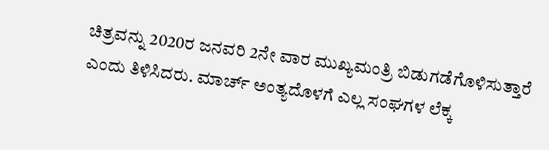ಚಿತ್ರವನ್ನು 2020ರ ಜನವರಿ 2ನೇ ವಾರ ಮುಖ್ಯಮಂತ್ರಿ ಬಿಡುಗಡೆಗೊಳಿಸುತ್ತಾರೆ ಎಂದು ತಿಳಿಸಿದರು. ಮಾರ್ಚ್ ಅಂತ್ಯದೊಳಗೆ ಎಲ್ಲ ಸಂಘಗಳ ಲೆಕ್ಕ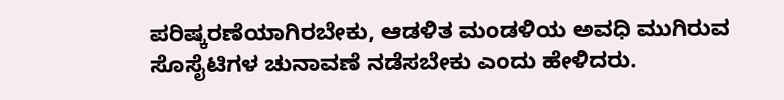ಪರಿಷ್ಕರಣೆಯಾಗಿರಬೇಕು, ಆಡಳಿತ ಮಂಡಳಿಯ ಅವಧಿ ಮುಗಿರುವ ಸೊಸೈಟಿಗಳ ಚುನಾವಣೆ ನಡೆಸಬೇಕು ಎಂದು ಹೇಳಿದರು.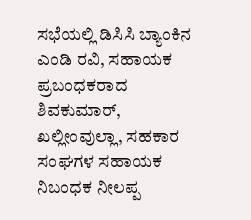ಸಭೆಯಲ್ಲಿ ಡಿಸಿಸಿ ಬ್ಯಾಂಕಿನ ಎಂಡಿ ರವಿ, ಸಹಾಯಕ ಪ್ರಬಂಧಕರಾದ ಶಿವಕುಮಾರ್, ಖಲ್ಲೀಂವುಲ್ಲಾ, ಸಹಕಾರ ಸಂಘಗಳ ಸಹಾಯಕ ನಿಬಂಧಕ ನೀಲಪ್ಪ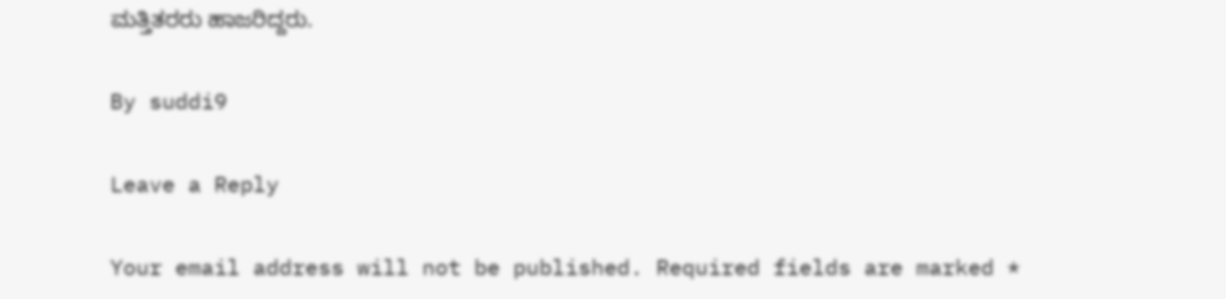ಮತ್ತಿತರರು ಹಾಜರಿದ್ದರು.

By suddi9

Leave a Reply

Your email address will not be published. Required fields are marked *